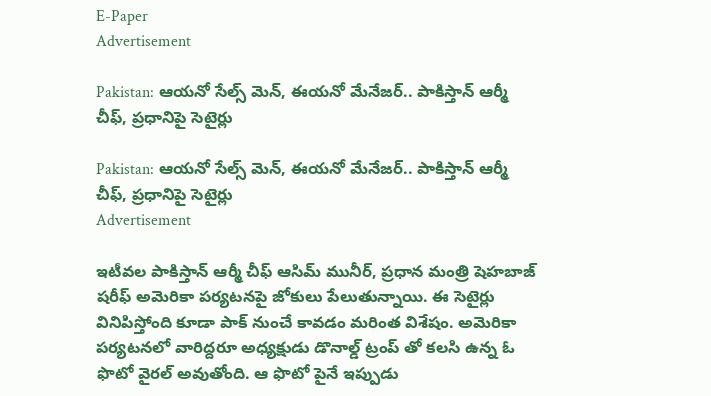E-Paper
Advertisement

Pakistan: ఆయనో సేల్స్ మెన్, ఈయనో మేనేజర్.. పాకిస్తాన్ ఆర్మీ చీఫ్, ప్రధానిపై సెటైర్లు

Pakistan: ఆయనో సేల్స్ మెన్, ఈయనో మేనేజర్.. పాకిస్తాన్ ఆర్మీ చీఫ్, ప్రధానిపై సెటైర్లు
Advertisement

ఇటీవల పాకిస్తాన్ ఆర్మీ చీఫ్ ఆసిమ్ మునీర్, ప్రధాన మంత్రి షెహబాజ్ షరీఫ్ అమెరికా పర్యటనపై జోకులు పేలుతున్నాయి. ఈ సెటైర్లు వినిపిస్తోంది కూడా పాక్ నుంచే కావడం మరింత విశేషం. అమెరికా పర్యటనలో వారిద్దరూ అధ్యక్షుడు డొనాల్డ్ ట్రంప్ తో కలసి ఉన్న ఓ ఫొటో వైరల్ అవుతోంది. ఆ ఫొటో పైనే ఇప్పుడు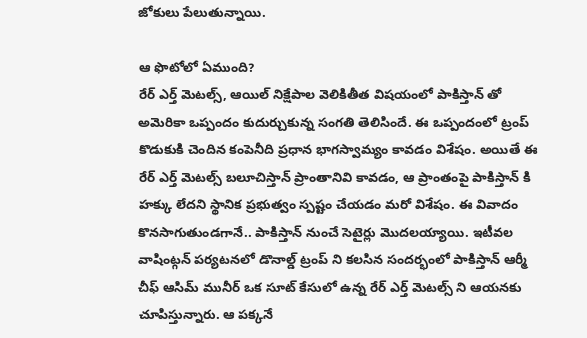జోకులు పేలుతున్నాయి.

ఆ ఫొటోలో ఏముంది?
రేర్ ఎర్త్ మెటల్స్, ఆయిల్ నిక్షేపాల వెలికితీత విషయంలో పాకిస్తాన్ తో అమెరికా ఒప్పందం కుదుర్చుకున్న సంగతి తెలిసిందే. ఈ ఒప్పందంలో ట్రంప్ కొడుకుకి చెందిన కంపెనీది ప్రధాన భాగస్వామ్యం కావడం విశేషం. అయితే ఈ రేర్ ఎర్త్ మెటల్స్ బలూచిస్తాన్ ప్రాంతానివి కావడం, ఆ ప్రాంతంపై పాకిస్తాన్ కి హక్కు లేదని స్థానిక ప్రభుత్వం స్పష్టం చేయడం మరో విశేషం. ఈ వివాదం కొనసాగుతుండగానే.. పాకిస్తాన్ నుంచే సెటైర్లు మొదలయ్యాయి. ఇటీవల వాషింట్గన్ పర్యటనలో డొనాల్డ్ ట్రంప్ ని కలసిన సందర్భంలో పాకిస్తాన్ ఆర్మీ చీఫ్ ఆసిమ్ మునీర్ ఒక సూట్ కేసులో ఉన్న రేర్ ఎర్త్ మెటల్స్ ని ఆయనకు చూపిస్తున్నారు. ఆ పక్కనే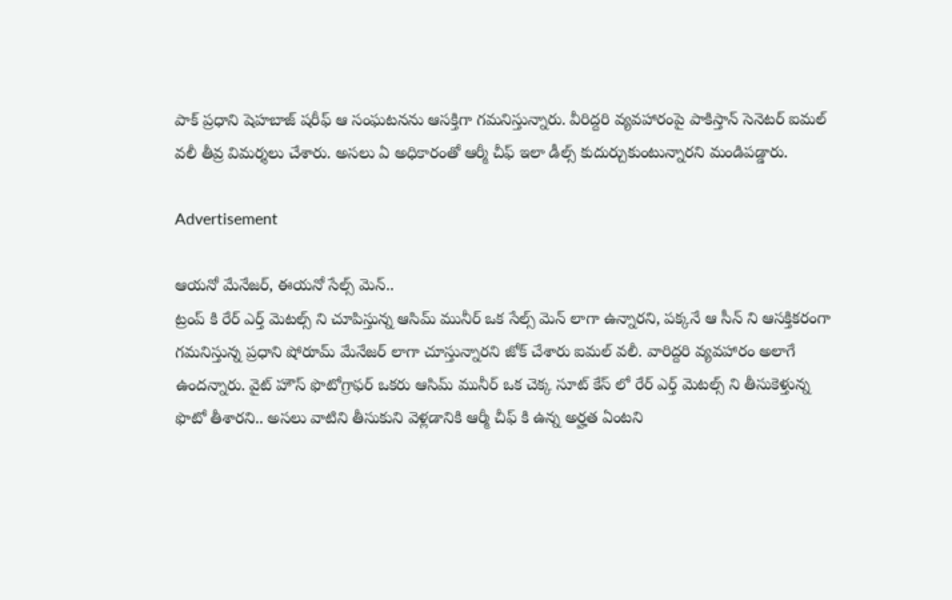పాక్ ప్రధాని షెహబాజ్ షరీఫ్ ఆ సంఘటనను ఆసక్తిగా గమనిస్తున్నారు. వీరిద్దరి వ్యవహారంపై పాకిస్తాన్ సెనెటర్ ఐమల్ వలీ తీవ్ర విమర్శలు చేశారు. అసలు ఏ అధికారంతో ఆర్మీ చీఫ్ ఇలా డీల్స్ కుదుర్చుకుంటున్నారని మండిపడ్డారు.

Advertisement

ఆయనో మేనేజర్, ఈయనో సేల్స్ మెన్..
ట్రంప్ కి రేర్ ఎర్త్ మెటల్స్ ని చూపిస్తున్న ఆసిమ్ మునీర్ ఒక సేల్స్ మెన్ లాగా ఉన్నారని, పక్కనే ఆ సీన్ ని ఆసక్తికరంగా గమనిస్తున్న ప్రధాని షోరూమ్ మేనేజర్ లాగా చూస్తున్నారని జోక్ చేశారు ఐమల్ వలీ. వారిద్దరి వ్యవహారం అలాగే ఉందన్నారు. వైట్ హౌస్ ఫొటోగ్రాఫర్ ఒకరు ఆసిమ్ మునీర్ ఒక చెక్క సూట్ కేస్ లో రేర్ ఎర్త్ మెటల్స్ ని తీసుకెళ్తున్న ఫొటో తీశారని.. అసలు వాటిని తీసుకుని వెళ్లడానికి ఆర్మీ చీఫ్ కి ఉన్న అర్హత ఏంటని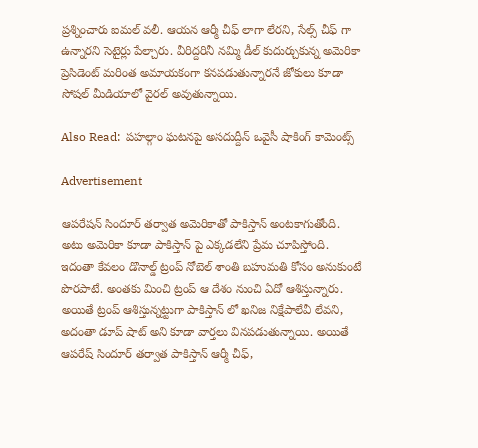ప్రశ్నించారు ఐమల్ వలీ. ఆయన ఆర్మీ చీఫ్ లాగా లేరని, సేల్స్ చీఫ్ గా ఉన్నారని సెటైర్లు పేల్చారు. వీరిద్దరినీ నమ్మి డీల్ కుదుర్చుకున్న అమెరికా ప్రెసిడెంట్ మరింత అమాయకంగా కనపడుతున్నారనే జోకులు కూడా సోషల్ మీడియాలో వైరల్ అవుతున్నాయి.

Also Read:  పహల్గాం ఘటనపై అసదుద్దీన్ ఒవైసీ షాకింగ్ కామెంట్స్

Advertisement

ఆపరేషన్ సిందూర్ తర్వాత అమెరికాతో పాకిస్తాన్ అంటకాగుతోంది. అటు అమెరికా కూడా పాకిస్తాన్ పై ఎక్కడలేని ప్రేమ చూపిస్తోంది. ఇదంతా కేవలం డొనాల్డ్ ట్రంప్ నోబెల్ శాంతి బహుమతి కోసం అనుకుంటే పొరపాటే. అంతకు మించి ట్రంప్ ఆ దేశం నుంచి ఏదో ఆశిస్తున్నారు. అయితే ట్రంప్ ఆశిస్తున్నట్టుగా పాకిస్తాన్ లో ఖనిజ నిక్షేపాలేవీ లేవని, అదంతా డూప్ షాట్ అని కూడా వార్తలు వినపడుతున్నాయి. అయితే ఆపరేష్ సిందూర్ తర్వాత పాకిస్తాన్ ఆర్మీ చీఫ్,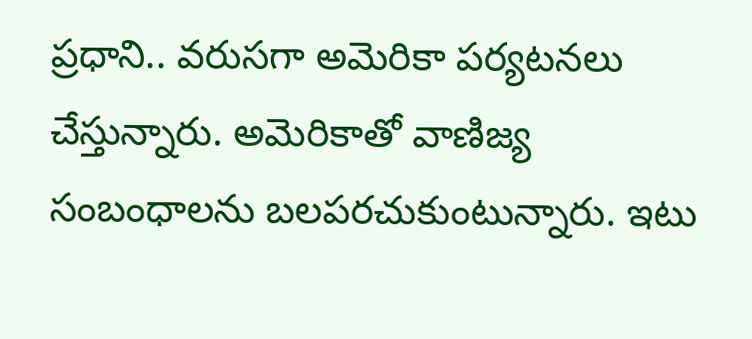ప్రధాని.. వరుసగా అమెరికా పర్యటనలు చేస్తున్నారు. అమెరికాతో వాణిజ్య సంబంధాలను బలపరచుకుంటున్నారు. ఇటు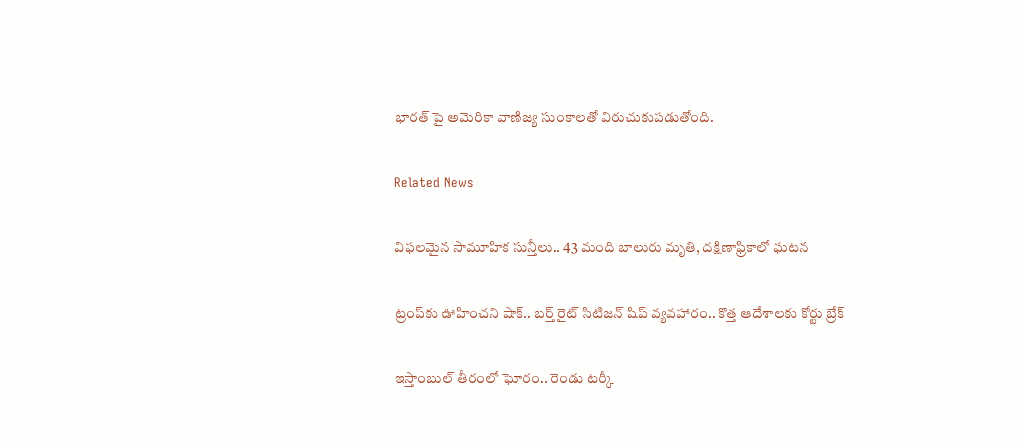భారత్ పై అమెరికా వాణిజ్య సుంకాలతో విరుచుకుపడుతోంది.

Related News

విఫలమైన సామూహిక సున్తీలు.. 43 మంది బాలురు మృతి, దక్షిణాఫ్రికాలో ఘటన

ట్రంప్‌‌కు ఊహించని షాక్‌.. బర్త్ రైట్ సిటిజన్ షిప్ వ్యవహారం.. కొత్త ఆదేశాలకు కోర్టు బ్రేక్

ఇస్తాంబుల్ తీరంలో ఘోరం.. రెండు టర్కీ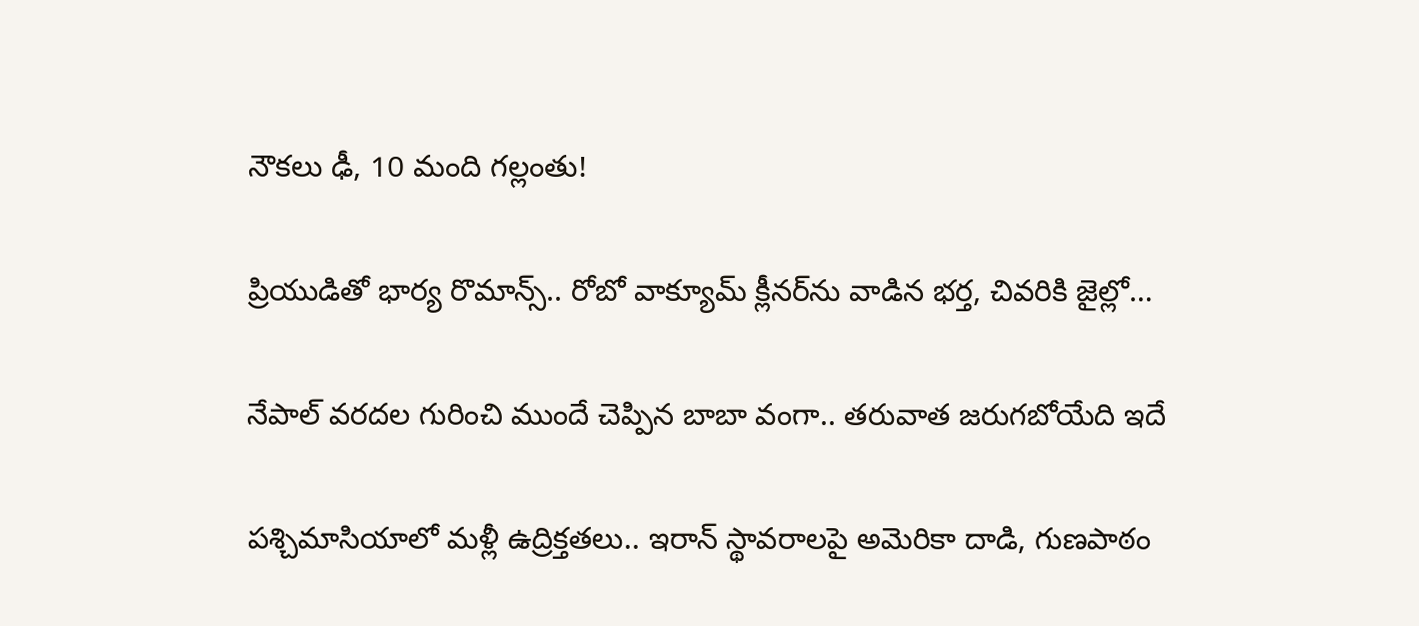నౌకలు ఢీ, 10 మంది గల్లంతు!

ప్రియుడితో భార్య రొమాన్స్.. రోబో వాక్యూమ్ క్లీనర్‌ను వాడిన భర్త, చివరికి జైల్లో…

నేపాల్ వరదల గురించి ముందే చెప్పిన బాబా వంగా.. తరువాత జరుగబోయేది ఇదే

పశ్చిమాసియాలో మళ్లీ ఉద్రిక్తతలు.. ఇరాన్ స్థావరాలపై అమెరికా దాడి, గుణపాఠం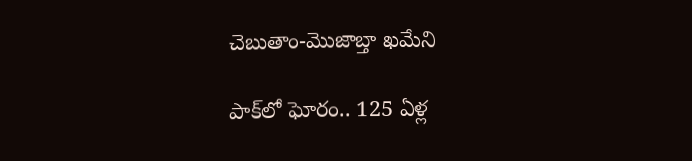చెబుతాం-మొజాబ్తా ఖమేని

పాక్‌లో ఘోరం.. 125 ఏళ్ల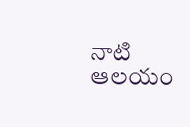నాటి ఆలయం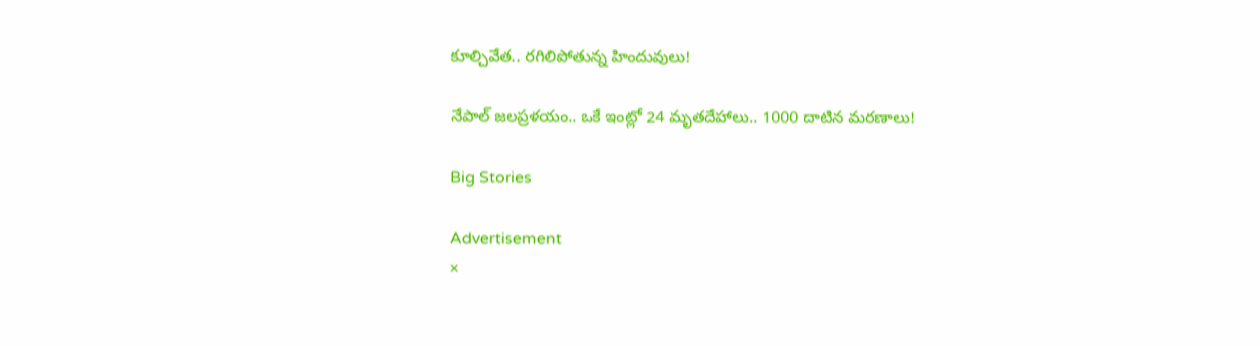కూల్చివేత.. రగిలిపోతున్న హిందువులు!

నేపాల్ జలప్రళయం.. ఒకే ఇంట్లో 24 మృతదేహాలు.. 1000 దాటిన మరణాలు!

Big Stories

Advertisement
×